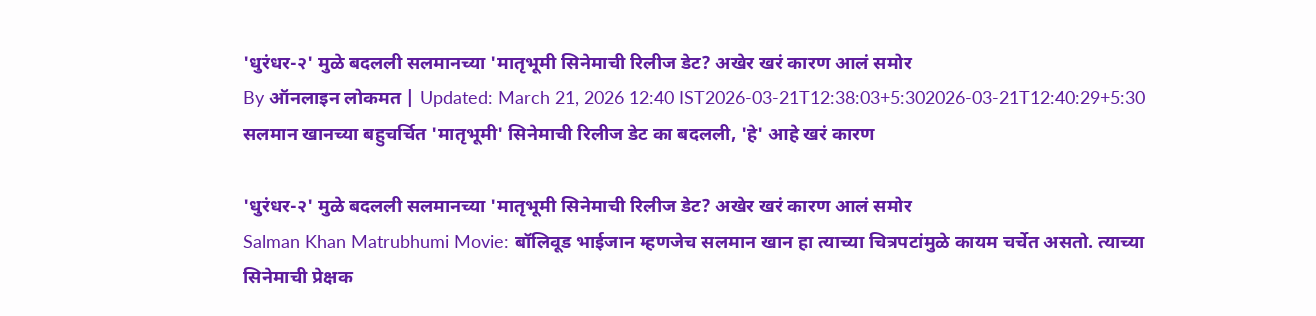'धुरंधर-२' मुळे बदलली सलमानच्या 'मातृभूमी सिनेमाची रिलीज डेट? अखेर खरं कारण आलं समोर
By ऑनलाइन लोकमत | Updated: March 21, 2026 12:40 IST2026-03-21T12:38:03+5:302026-03-21T12:40:29+5:30
सलमान खानच्या बहुचर्चित 'मातृभूमी' सिनेमाची रिलीज डेट का बदलली, 'हे' आहे खरं कारण

'धुरंधर-२' मुळे बदलली सलमानच्या 'मातृभूमी सिनेमाची रिलीज डेट? अखेर खरं कारण आलं समोर
Salman Khan Matrubhumi Movie: बॉलिवूड भाईजान म्हणजेच सलमान खान हा त्याच्या चित्रपटांमुळे कायम चर्चेत असतो. त्याच्या सिनेमाची प्रेक्षक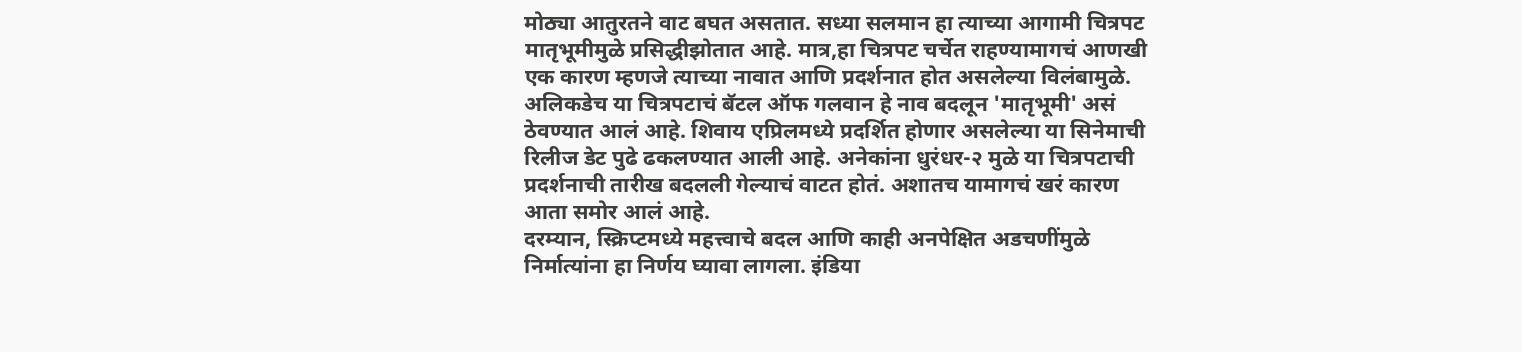मोठ्या आतुरतने वाट बघत असतात. सध्या सलमान हा त्याच्या आगामी चित्रपट मातृभूमीमुळे प्रसिद्धीझोतात आहे. मात्र,हा चित्रपट चर्चेत राहण्यामागचं आणखी एक कारण म्हणजे त्याच्या नावात आणि प्रदर्शनात होत असलेल्या विलंबामुळे. अलिकडेच या चित्रपटाचं बॅटल ऑफ गलवान हे नाव बदलून 'मातृभूमी' असं ठेवण्यात आलं आहे. शिवाय एप्रिलमध्ये प्रदर्शित होणार असलेल्या या सिनेमाची रिलीज डेट पुढे ढकलण्यात आली आहे. अनेकांना धुरंधर-२ मुळे या चित्रपटाची प्रदर्शनाची तारीख बदलली गेल्याचं वाटत होतं. अशातच यामागचं खरं कारण आता समोर आलं आहे.
दरम्यान, स्क्रिप्टमध्ये महत्त्वाचे बदल आणि काही अनपेक्षित अडचणींमुळे निर्मात्यांना हा निर्णय घ्यावा लागला. इंडिया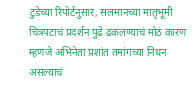टुडेच्या रिपोर्टनुसार, सलमानच्या मातृभूमी चित्रपटाचं प्रदर्शन पुढे ढकलण्याचं मोठं कारण म्हणजे अभिनेता प्रशांत तमांगच्या निधन असल्याचं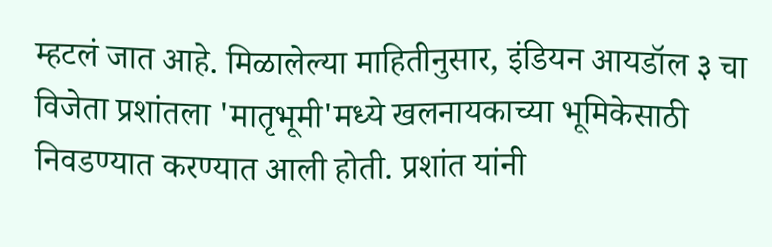म्हटलं जात आहे. मिळालेल्या माहितीनुसार, इंडियन आयडॉल ३ चा विजेता प्रशांतला 'मातृभूमी'मध्ये खलनायकाच्या भूमिकेसाठी निवडण्यात करण्यात आली होती. प्रशांत यांनी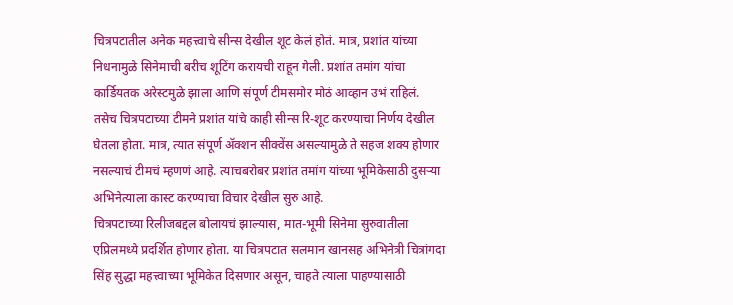चित्रपटातील अनेक महत्त्वाचे सीन्स देखील शूट केलं होतं. मात्र, प्रशांत यांच्या निधनामुळे सिनेमाची बरीच शूटिंग करायची राहून गेली. प्रशांत तमांग यांचा कार्डियतक अरेस्टमुळे झाला आणि संपूर्ण टीमसमोर मोठं आव्हान उभं राहिलं.
तसेच चित्रपटाच्या टीमने प्रशांत यांचे काही सीन्स रि-शूट करण्याचा निर्णय देखील घेतला होता. मात्र, त्यात संपूर्ण ॲक्शन सीक्वेंस असल्यामुळे ते सहज शक्य होणार नसल्याचं टीमचं म्हणणं आहे. त्याचबरोबर प्रशांत तमांग यांच्या भूमिकेसाठी दुसऱ्या अभिनेत्याला कास्ट करण्याचा विचार देखील सुरु आहे.
चित्रपटाच्या रिलीजबद्दल बोलायचं झाल्यास, मात-भूमी सिनेमा सुरुवातीला एप्रिलमध्ये प्रदर्शित होणार होता. या चित्रपटात सलमान खानसह अभिनेत्री चित्रांगदा सिंह सुद्धा महत्त्वाच्या भूमिकेत दिसणार असून, चाहते त्याला पाहण्यासाठी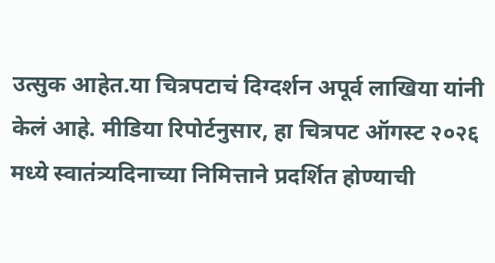उत्सुक आहेत.या चित्रपटाचं दिग्दर्शन अपूर्व लाखिया यांनी केलं आहे. मीडिया रिपोर्टनुसार, हा चित्रपट ऑगस्ट २०२६ मध्ये स्वातंत्र्यदिनाच्या निमित्ताने प्रदर्शित होण्याची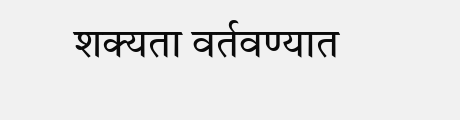शक्यता वर्तवण्यात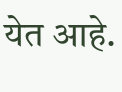येत आहे.